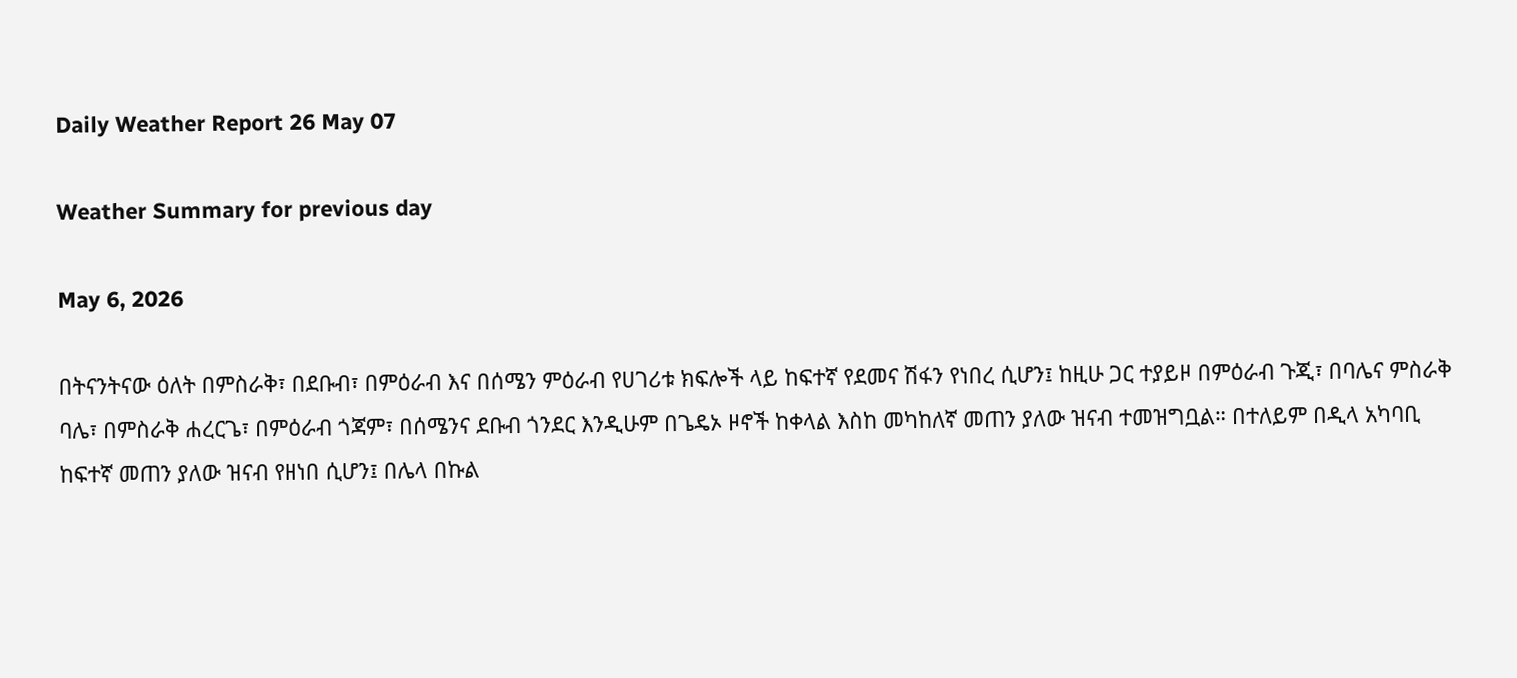Daily Weather Report 26 May 07

Weather Summary for previous day

May 6, 2026

በትናንትናው ዕለት በምስራቅ፣ በደቡብ፣ በምዕራብ እና በሰሜን ምዕራብ የሀገሪቱ ክፍሎች ላይ ከፍተኛ የደመና ሽፋን የነበረ ሲሆን፤ ከዚሁ ጋር ተያይዞ በምዕራብ ጉጂ፣ በባሌና ምስራቅ ባሌ፣ በምስራቅ ሐረርጌ፣ በምዕራብ ጎጃም፣ በሰሜንና ደቡብ ጎንደር እንዲሁም በጌዴኦ ዞኖች ከቀላል እስከ መካከለኛ መጠን ያለው ዝናብ ተመዝግቧል። በተለይም በዲላ አካባቢ ከፍተኛ መጠን ያለው ዝናብ የዘነበ ሲሆን፤ በሌላ በኩል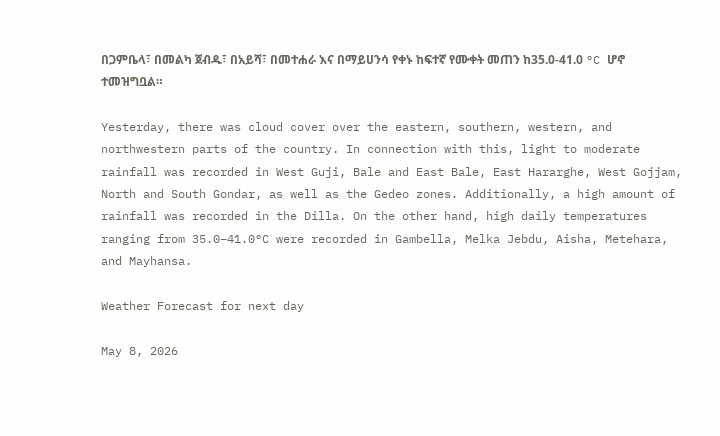በጋምቤላ፣ በመልካ ጀብዱ፣ በአይሻ፣ በመተሐራ እና በማይሀንሳ የቀኑ ከፍተኛ የሙቀት መጠን ከ35.0-41.0 °C ሆኖ ተመዝግቧል።

Yesterday, there was cloud cover over the eastern, southern, western, and northwestern parts of the country. In connection with this, light to moderate rainfall was recorded in West Guji, Bale and East Bale, East Hararghe, West Gojjam, North and South Gondar, as well as the Gedeo zones. Additionally, a high amount of rainfall was recorded in the Dilla. On the other hand, high daily temperatures ranging from 35.0–41.0°C were recorded in Gambella, Melka Jebdu, Aisha, Metehara, and Mayhansa.

Weather Forecast for next day

May 8, 2026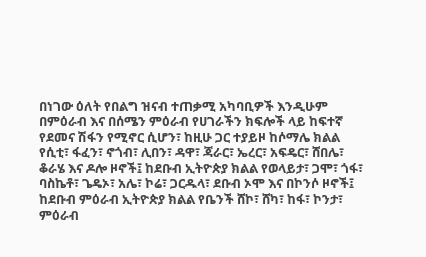በነገው ዕለት የበልግ ዝናብ ተጠቃሚ አካባቢዎች እንዲሁም በምዕራብ እና በሰሜን ምዕራብ የሀገራችን ክፍሎች ላይ ከፍተኛ የደመና ሽፋን የሚኖር ሲሆን፣ ከዚሁ ጋር ተያይዞ ከሶማሌ ክልል የሲቲ፣ ፋፈን፣ ኖጎብ፣ ሊበን፣ ዳዋ፣ ጃራር፣ ኤረር፣ አፍዴር፣ ሸበሌ፣ ቆራሄ እና ዶሎ ዞኖች፤ ከደቡብ ኢትዮጵያ ክልል የወላይታ፣ ጋሞ፣ ጎፋ፣ ባስኬቶ፣ ጌዴኦ፣ አሌ፣ ኮሬ፣ ጋርዱላ፣ ደቡብ ኦሞ እና በኮንሶ ዞኖች፤ ከደቡብ ምዕራብ ኢትዮጵያ ክልል የቤንች ሸኮ፣ ሸካ፣ ከፋ፣ ኮንታ፣ ምዕራብ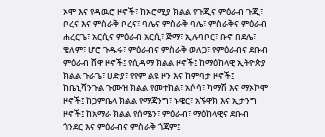ኦሞ እና የዳዉሮ ዞኖች፣ ከኦሮሚያ ክልል የጉጂና ምዕራብ ጉጂ፣ ቦረና እና ምስራቅ ቦረና፣ ባሌና ምስራቅ ባሌ፣ ምስራቅና ምዕራብ ሐረርጌ፣ አርሲና ምዕራብ አርሲ፣ ጅማ፣ ኢሉባቦር፣ ቡኖ በደሌ፣ ቄለም፣ ሆሮ ጉዱሩ፣ ምዕራብና ምስራቅ ወለጋ፣ የምዕራብና ደቡብ ምዕራብ ሸዋ ዞኖች፤ የሲዳማ ክልል ዞኖች፤ ከማዕከላዊ ኢትዮጵያ ክልል ጉራጌ፣ ሀድያ፣ የየም ልዩ ዞን እና ከምባታ ዞኖች፤ ከቤኒሻንጉል ጉሙዝ ክልል የመተከል፣ አሶሳ፣ ካማሽ እና ማኦኮሞ ዞኖች፤ ከጋምቤላ ክልል የማጃንግ፣ ኑዌር፣ አኙዋክ እና ኢታንግ ዞኖች፤ ከአማራ ክልል የሰሜን፣ ምዕራብ፣ ማዕከላዊና ደቡብ ጎንደር እና ምዕራብና ምስራቅ ጎጃም፤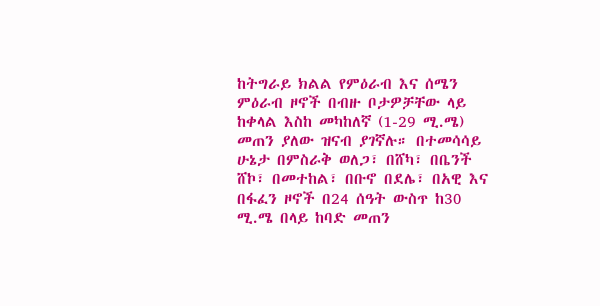ከትግራይ ክልል የምዕራብ እና ሰሜን ምዕራብ ዞኖች በብዙ ቦታዎቻቸው ላይ ከቀላል እስከ መካከለኛ (1-29 ሚ.ሜ) መጠን ያለው ዝናብ ያገኛሉ። በተመሳሳይ ሁኔታ በምስራቅ ወለጋ፣ በሸካ፣ በቤንች ሸኮ፣ በመተከል፣ በቡኖ በደሌ፣ በአዊ እና በፋፈን ዞኖች በ24 ሰዓት ውስጥ ከ30 ሚ.ሜ በላይ ከባድ መጠን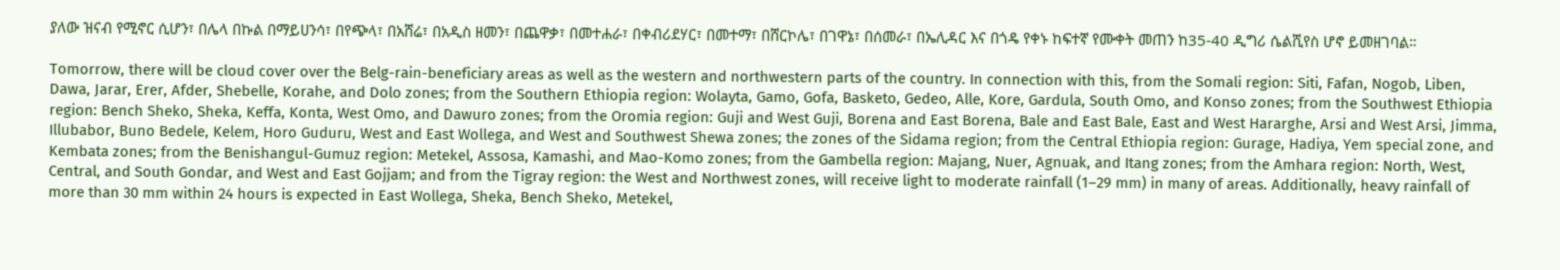ያለው ዝናብ የሚኖር ሲሆን፣ በሌላ በኩል በማይሀንሳ፣ በየጭላ፣ በአሸሬ፣ በአዲስ ዘመን፣ በጨዋቃ፣ በመተሐራ፣ በቀብሪደሃር፣ በመተማ፣ በሸርኮሌ፣ በገዋኔ፣ በሰመራ፣ በኤሊዳር እና በጎዴ የቀኑ ከፍተኛ የሙቀት መጠን ከ35-40 ዲግሪ ሴልሺየስ ሆኖ ይመዘገባል።

Tomorrow, there will be cloud cover over the Belg-rain-beneficiary areas as well as the western and northwestern parts of the country. In connection with this, from the Somali region: Siti, Fafan, Nogob, Liben, Dawa, Jarar, Erer, Afder, Shebelle, Korahe, and Dolo zones; from the Southern Ethiopia region: Wolayta, Gamo, Gofa, Basketo, Gedeo, Alle, Kore, Gardula, South Omo, and Konso zones; from the Southwest Ethiopia region: Bench Sheko, Sheka, Keffa, Konta, West Omo, and Dawuro zones; from the Oromia region: Guji and West Guji, Borena and East Borena, Bale and East Bale, East and West Hararghe, Arsi and West Arsi, Jimma, Illubabor, Buno Bedele, Kelem, Horo Guduru, West and East Wollega, and West and Southwest Shewa zones; the zones of the Sidama region; from the Central Ethiopia region: Gurage, Hadiya, Yem special zone, and Kembata zones; from the Benishangul-Gumuz region: Metekel, Assosa, Kamashi, and Mao-Komo zones; from the Gambella region: Majang, Nuer, Agnuak, and Itang zones; from the Amhara region: North, West, Central, and South Gondar, and West and East Gojjam; and from the Tigray region: the West and Northwest zones, will receive light to moderate rainfall (1–29 mm) in many of areas. Additionally, heavy rainfall of more than 30 mm within 24 hours is expected in East Wollega, Sheka, Bench Sheko, Metekel,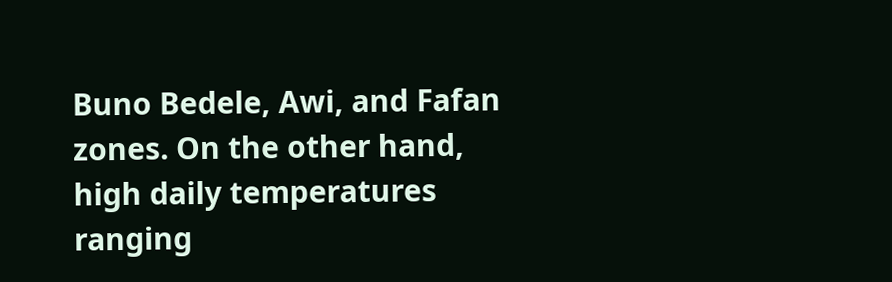Buno Bedele, Awi, and Fafan zones. On the other hand, high daily temperatures ranging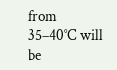from 35–40°C will be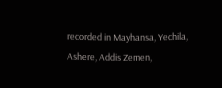recorded in Mayhansa, Yechila, Ashere, Addis Zemen,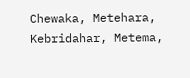Chewaka, Metehara, Kebridahar, Metema,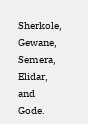Sherkole, Gewane, Semera, Elidar, and Gode.